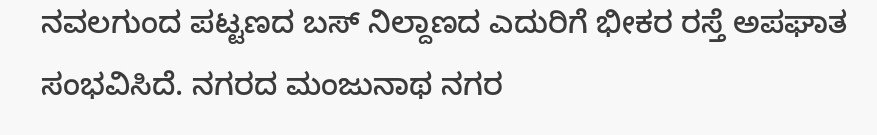ನವಲಗುಂದ ಪಟ್ಟಣದ ಬಸ್ ನಿಲ್ದಾಣದ ಎದುರಿಗೆ ಭೀಕರ ರಸ್ತೆ ಅಪಘಾತ ಸಂಭವಿಸಿದೆ. ನಗರದ ಮಂಜುನಾಥ ನಗರ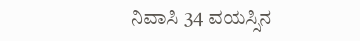ನಿವಾಸಿ 34 ವಯಸ್ಸಿನ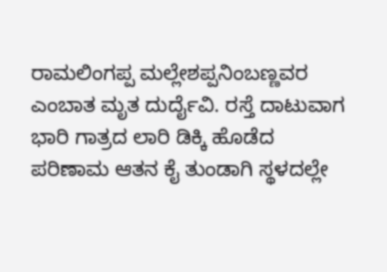ರಾಮಲಿಂಗಪ್ಪ ಮಲ್ಲೇಶಪ್ಪನಿಂಬಣ್ಣವರ ಎಂಬಾತ ಮೃತ ದುರ್ದೈವಿ. ರಸ್ತೆ ದಾಟುವಾಗ ಭಾರಿ ಗಾತ್ರದ ಲಾರಿ ಡಿಕ್ಕಿ ಹೊಡೆದ ಪರಿಣಾಮ ಆತನ ಕೈ ತುಂಡಾಗಿ ಸ್ಥಳದಲ್ಲೇ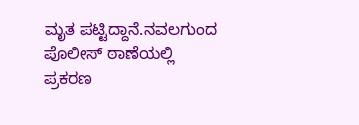ಮೃತ ಪಟ್ಟಿದ್ದಾನೆ.ನವಲಗುಂದ ಪೊಲೀಸ್ ಠಾಣೆಯಲ್ಲಿ ಪ್ರಕರಣ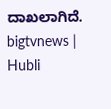ದಾಖಲಾಗಿದೆ.
bigtvnews | Hubli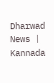Dharwad News | Kannada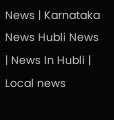News | Karnataka News Hubli News | News In Hubli | Local news